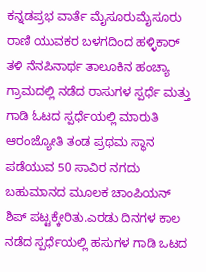ಕನ್ನಡಪ್ರಭ ವಾರ್ತೆ ಮೈಸೂರುಮೈಸೂರು ರಾಣಿ ಯುವಕರ ಬಳಗದಿಂದ ಹಳ್ಳಿಕಾರ್ ತಳಿ ನೆನಪಿನಾರ್ಥ ತಾಲೂಕಿನ ಹಂಚ್ಯಾ ಗ್ರಾಮದಲ್ಲಿ ನಡೆದ ರಾಸುಗಳ ಸ್ಪರ್ಧೆ ಮತ್ತು ಗಾಡಿ ಓಟದ ಸ್ಪರ್ಧೆಯಲ್ಲಿ ಮಾರುತಿ ಆರಂಜ್ಯೋತಿ ತಂಡ ಪ್ರಥಮ ಸ್ಥಾನ ಪಡೆಯುವ 50 ಸಾವಿರ ನಗದು ಬಹುಮಾನದ ಮೂಲಕ ಚಾಂಪಿಯನ್ ಶಿಪ್ ಪಟ್ಟಕ್ಕೇರಿತು.ಎರಡು ದಿನಗಳ ಕಾಲ ನಡೆದ ಸ್ಪರ್ಧೆಯಲ್ಲಿ ಹಸುಗಳ ಗಾಡಿ ಒಟದ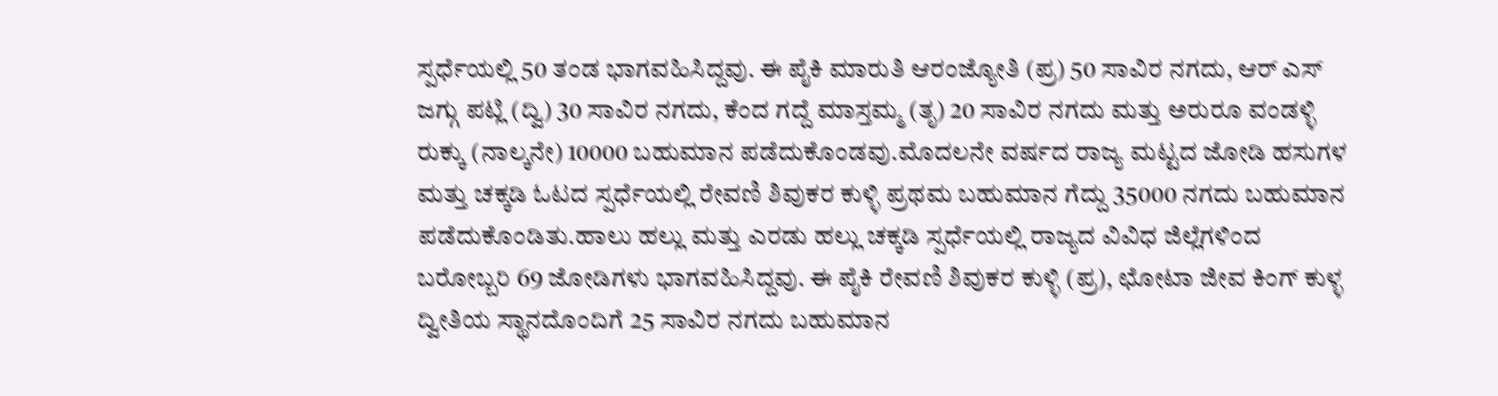ಸ್ಪರ್ಧೆಯಲ್ಲಿ 50 ತಂಡ ಭಾಗವಹಿಸಿದ್ದವು. ಈ ಪೈಕಿ ಮಾರುತಿ ಆರಂಜ್ಯೋತಿ (ಪ್ರ) 50 ಸಾವಿರ ನಗದು, ಆರ್ ಎಸ್ ಜಗ್ಗು ಪಟ್ಲಿ (ದ್ವಿ) 30 ಸಾವಿರ ನಗದು, ಕೆಂದ ಗದ್ದೆ ಮಾಸ್ತಮ್ಮ (ತೃ) 20 ಸಾವಿರ ನಗದು ಮತ್ತು ಅರುರೂ ವಂಡಳ್ಳಿ ರುಕ್ಕು (ನಾಲ್ಕನೇ) 10000 ಬಹುಮಾನ ಪಡೆದುಕೊಂಡವು.ಮೊದಲನೇ ವರ್ಷದ ರಾಜ್ಯ ಮಟ್ಟದ ಜೋಡಿ ಹಸುಗಳ ಮತ್ತು ಚಕ್ಕಡಿ ಓಟದ ಸ್ಪರ್ಧೆಯಲ್ಲಿ ರೇವಣಿ ಶಿವುಕರ ಕುಳ್ಳಿ ಪ್ರಥಮ ಬಹುಮಾನ ಗೆದ್ದು 35000 ನಗದು ಬಹುಮಾನ ಪಡೆದುಕೊಂಡಿತು.ಹಾಲು ಹಲ್ಲು ಮತ್ತು ಎರಡು ಹಲ್ಲು ಚಕ್ಕಡಿ ಸ್ಪರ್ಧೆಯಲ್ಲಿ ರಾಜ್ಯದ ವಿವಿಧ ಜಿಲ್ಲೆಗಳಿಂದ ಬರೋಬ್ಬರಿ 69 ಜೋಡಿಗಳು ಭಾಗವಹಿಸಿದ್ದವು. ಈ ಪೈಕಿ ರೇವಣಿ ಶಿವುಕರ ಕುಳ್ಳಿ (ಪ್ರ), ಛೋಟಾ ಜೀವ ಕಿಂಗ್ ಕುಳ್ಳ ದ್ವೀತಿಯ ಸ್ಥಾನದೊಂದಿಗೆ 25 ಸಾವಿರ ನಗದು ಬಹುಮಾನ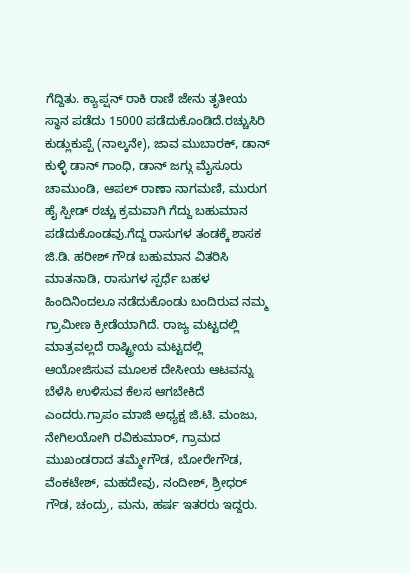ಗೆದ್ದಿತು. ಕ್ಯಾಪ್ಷನ್ ರಾಕಿ ರಾಣಿ ಜೇನು ತೃತೀಯ ಸ್ಥಾನ ಪಡೆದು 15000 ಪಡೆದುಕೊಂಡಿದೆ.ರಚ್ಚುಸಿರಿ ಕುಡ್ಲುಕುಪ್ಪೆ (ನಾಲ್ಕನೇ), ಜಾವ ಮುಬಾರಕ್, ಡಾನ್ ಕುಳ್ಳಿ ಡಾನ್ ಗಾಂಧಿ, ಡಾನ್ ಜಗ್ಗು ಮೈಸೂರು ಚಾಮುಂಡಿ, ಆಪಲ್ ರಾಣಾ ನಾಗಮಣಿ, ಮುರುಗ ಹೈ ಸ್ಪೀಡ್ ರಚ್ಚು ಕ್ರಮವಾಗಿ ಗೆದ್ದು ಬಹುಮಾನ ಪಡೆದುಕೊಂಡವು.ಗೆದ್ದ ರಾಸುಗಳ ತಂಡಕ್ಕೆ ಶಾಸಕ ಜಿ.ಡಿ. ಹರೀಶ್ ಗೌಡ ಬಹುಮಾನ ವಿತರಿಸಿ ಮಾತನಾಡಿ, ರಾಸುಗಳ ಸ್ಪರ್ಧೆ ಬಹಳ ಹಿಂದಿನಿಂದಲೂ ನಡೆದುಕೊಂಡು ಬಂದಿರುವ ನಮ್ಮ ಗ್ರಾಮೀಣ ಕ್ರೀಡೆಯಾಗಿದೆ. ರಾಜ್ಯ ಮಟ್ಟದಲ್ಲಿ ಮಾತ್ರವಲ್ಲದೆ ರಾಷ್ಟ್ರೀಯ ಮಟ್ಟದಲ್ಲಿ ಆಯೋಜಿಸುವ ಮೂಲಕ ದೇಸೀಯ ಆಟವನ್ನು ಬೆಳೆಸಿ ಉಳಿಸುವ ಕೆಲಸ ಆಗಬೇಕಿದೆ ಎಂದರು.ಗ್ರಾಪಂ ಮಾಜಿ ಅಧ್ಯಕ್ಷ ಜಿ.ಟಿ. ಮಂಜು, ನೇಗಿಲಯೋಗಿ ರವಿಕುಮಾರ್, ಗ್ರಾಮದ ಮುಖಂಡರಾದ ತಮ್ಮೇಗೌಡ, ಬೋರೇಗೌಡ, ವೆಂಕಟೇಶ್, ಮಹದೇವು, ನಂದೀಶ್, ಶ್ರೀಧರ್ ಗೌಡ, ಚಂದ್ರು, ಮನು, ಹರ್ಷ ಇತರರು ಇದ್ದರು.